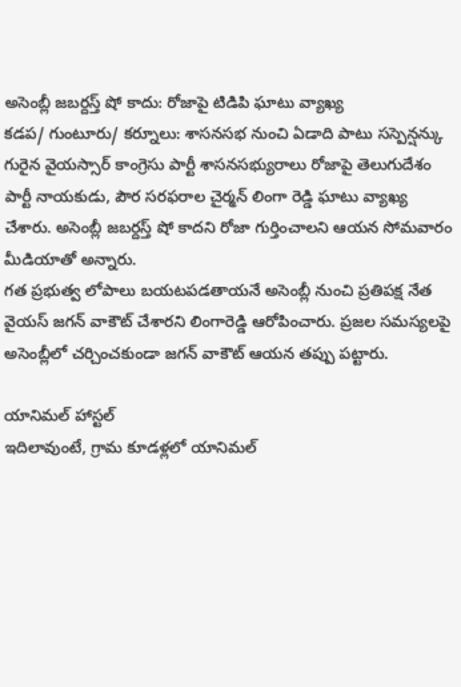అసెంబ్లీ జబర్దస్త్ షో కాదు: రోజాపై టిడిపి ఘాటు వ్యాఖ్య
కడప/ గుంటూరు/ కర్నూలు: శాసనసభ నుంచి ఏడాది పాటు సస్పెన్షన్కు గురైన వైయస్సార్ కాంగ్రెసు పార్టీ శాసనసభ్యురాలు రోజాపై తెలుగుదేశం పార్టీ నాయకుడు, పౌర సరఫరాల చైర్మన్ లింగా రెడ్డి ఘాటు వ్యాఖ్య చేశారు. అసెంబ్లీ జబర్దస్త్ షో కాదని రోజా గుర్తించాలని ఆయన సోమవారం మీడియాతో అన్నారు.
గత ప్రభుత్వ లోపాలు బయటపడతాయనే అసెంబ్లీ నుంచి ప్రతిపక్ష నేత వైయస్ జగన్ వాకౌట్ చేశారని లింగారెడ్డి ఆరోపించారు. ప్రజల సమస్యలపై అసెంబ్లీలో చర్చించకుండా జగన్ వాకౌట్ ఆయన తప్పు పట్టారు.

యానిమల్ హాస్టల్
ఇదిలావుంటే, గ్రామ కూడళ్లలో యానిమల్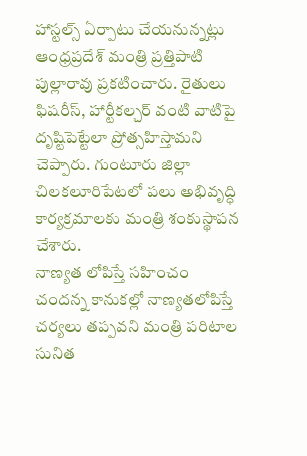హాస్టల్స్ ఏర్పాటు చేయనున్నట్లు ఆంధ్రప్రదేశ్ మంత్రి ప్రత్తిపాటి పుల్లారావు ప్రకటించారు. రైతులు ఫిషరీస్, హార్టీకల్చర్ వంటి వాటిపై దృష్టిపెట్టేలా ప్రోత్సహిస్తామని చెప్పారు. గుంటూరు జిల్లా చిలకలూరిపేటలో పలు అభివృద్ధి కార్యక్రమాలకు మంత్రి శంకుస్థాపన చేశారు.
నాణ్యత లోపిస్తే సహించం
చందన్న కానుకల్లో నాణ్యతలోపిస్తే చర్యలు తప్పవని మంత్రి పరిటాల సునిత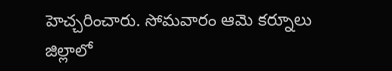హెచ్చరించారు. సోమవారం ఆమె కర్నూలు జిల్లాలో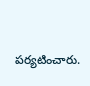పర్యటించారు.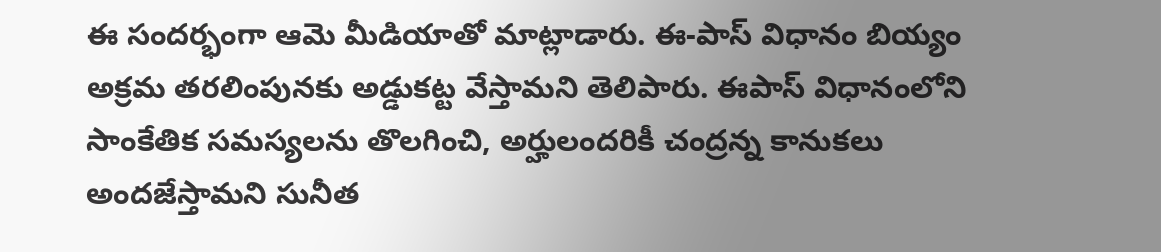ఈ సందర్భంగా ఆమె మీడియాతో మాట్లాడారు. ఈ-పాస్ విధానం బియ్యం అక్రమ తరలింపునకు అడ్డుకట్ట వేస్తామని తెలిపారు. ఈపాస్ విధానంలోని సాంకేతిక సమస్యలను తొలగించి, అర్హులందరికీ చంద్రన్న కానుకలు అందజేస్తామని సునీత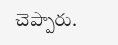చెప్పారు.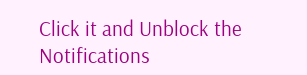Click it and Unblock the Notifications